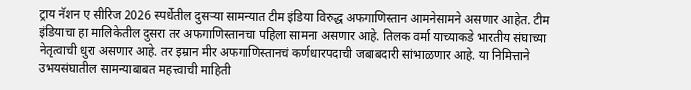ट्राय नॅशन ए सीरिज 2026 स्पर्धेतील दुसऱ्या सामन्यात टीम इंडिया विरुद्ध अफगाणिस्तान आमनेसामने असणार आहेत. टीम इंडियाचा हा मालिकेतील दुसरा तर अफगाणिस्तानचा पहिला सामना असणार आहे. तिलक वर्मा याच्याकडे भारतीय संघाच्या नेतृत्वाची धुरा असणार आहे. तर इम्रान मीर अफगाणिस्तानचं कर्णधारपदाची जबाबदारी सांभाळणार आहे. या निमित्ताने उभयसंघातील सामन्याबाबत महत्त्वाची माहिती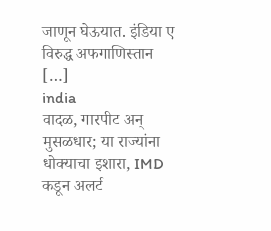जाणून घेऊयात. इंडिया ए विरुद्ध अफगाणिस्तान […]
india
वादळ, गारपीट अन् मुसळधार; या राज्यांना धोक्याचा इशारा, IMD कडून अलर्ट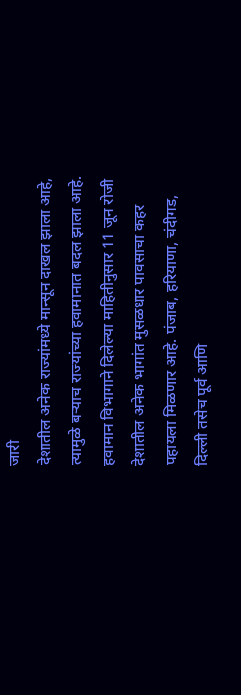जारी
देशातील अनेक राज्यांमध्ये मान्सून दाखल झाला आहे, त्यामुळे बऱ्याच राज्यांच्या हवामानात बदल झाला आहे. हवामान विभागाने दिलेल्या माहितीनुसार 11 जून रोजी देशातील अनेक भागांत मुसळधार पावसाचा कहर पहायला मिळणार आहे. पंजाब, हरियाणा, चंदीगड, दिल्ली तसेच पूर्व आणि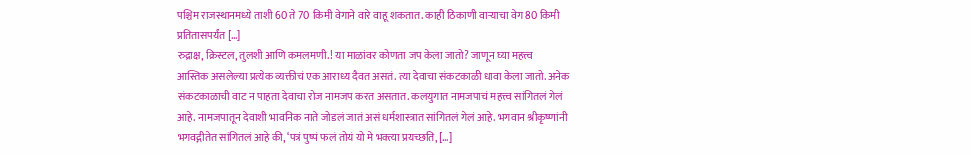पश्चिम राजस्थानमध्ये ताशी 60 ते 70 किमी वेगाने वारे वाहू शकतात. काही ठिकाणी वाऱ्याचा वेग 80 किमी प्रतितासपर्यंत […]
रुद्राक्ष, क्रिस्टल, तुलशी आणि कमलमणी.! या माळांवर कोणता जप केला जातो? जाणून घ्या महत्त्व
आस्तिक असलेल्या प्रत्येक व्यक्तीचं एक आराध्य दैवत असतं. त्या देवाचा संकटकाळी धावा केला जातो. अनेक संकटकाळाची वाट न पाहता देवाचा रोज नामजप करत असतात. कलयुगात नामजपाचं महत्त्व सांगितलं गेलं आहे. नामजपातून देवाशी भावनिक नाते जोडलं जातं असं धर्मशास्त्रात सांगितलं गेलं आहे. भगवान श्रीकृष्णांनी भगवद्गीतेत सांगितलं आहे की, ‘पत्रं पुष्पं फलं तोयं यो मे भक्त्या प्रयच्छति, […]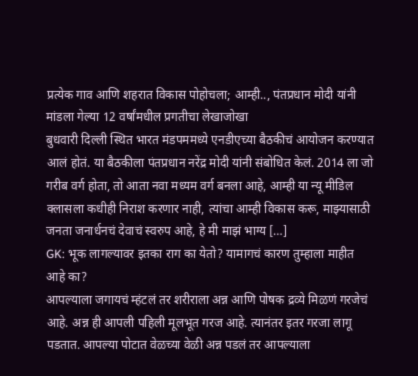प्रत्येक गाव आणि शहरात विकास पोहोचला; आम्ही.., पंतप्रधान मोदी यांनी मांडला गेल्या 12 वर्षांमधील प्रगतीचा लेखाजोखा
बुधवारी दिल्ली स्थित भारत मंडपममध्ये एनडीएच्या बैठकीचं आयोजन करण्यात आलं होतं. या बैठकीला पंतप्रधान नरेंद्र मोदी यांनी संबोधित केलं. 2014 ला जो गरीब वर्ग होता, तो आता नवा मध्यम वर्ग बनला आहे, आम्ही या न्यू मीडिल क्लासला कधीही निराश करणार नाही, त्यांचा आम्ही विकास करू, माझ्यासाठी जनता जनार्धनचं देवाचं स्वरुप आहे, हे मी माझं भाग्य […]
GK: भूक लागल्यावर इतका राग का येतो? यामागचं कारण तुम्हाला माहीत आहे का?
आपल्याला जगायचं म्हंटलं तर शरीराला अन्न आणि पोषक द्रव्ये मिळणं गरजेचं आहे. अन्न ही आपली पहिली मूलभूत गरज आहे. त्यानंतर इतर गरजा लागू पडतात. आपल्या पोटात वेळच्या वेळी अन्न पडलं तर आपल्याला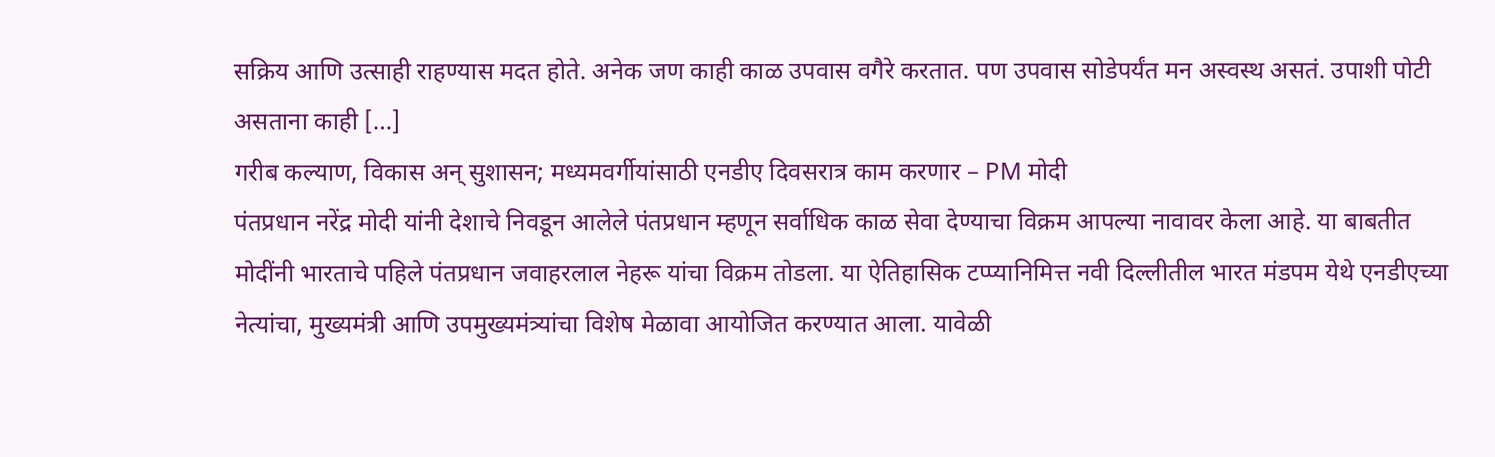सक्रिय आणि उत्साही राहण्यास मदत होते. अनेक जण काही काळ उपवास वगैरे करतात. पण उपवास सोडेपर्यंत मन अस्वस्थ असतं. उपाशी पोटी असताना काही […]
गरीब कल्याण, विकास अन् सुशासन; मध्यमवर्गीयांसाठी एनडीए दिवसरात्र काम करणार – PM मोदी
पंतप्रधान नरेंद्र मोदी यांनी देशाचे निवडून आलेले पंतप्रधान म्हणून सर्वाधिक काळ सेवा देण्याचा विक्रम आपल्या नावावर केला आहे. या बाबतीत मोदींनी भारताचे पहिले पंतप्रधान जवाहरलाल नेहरू यांचा विक्रम तोडला. या ऐतिहासिक टप्प्यानिमित्त नवी दिल्लीतील भारत मंडपम येथे एनडीएच्या नेत्यांचा, मुख्यमंत्री आणि उपमुख्यमंत्र्यांचा विशेष मेळावा आयोजित करण्यात आला. यावेळी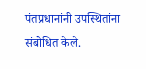पंतप्रधानांनी उपस्थितांना संबोधित केले.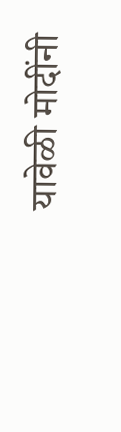यावेळी मोदींनी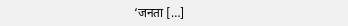‘जनता […]